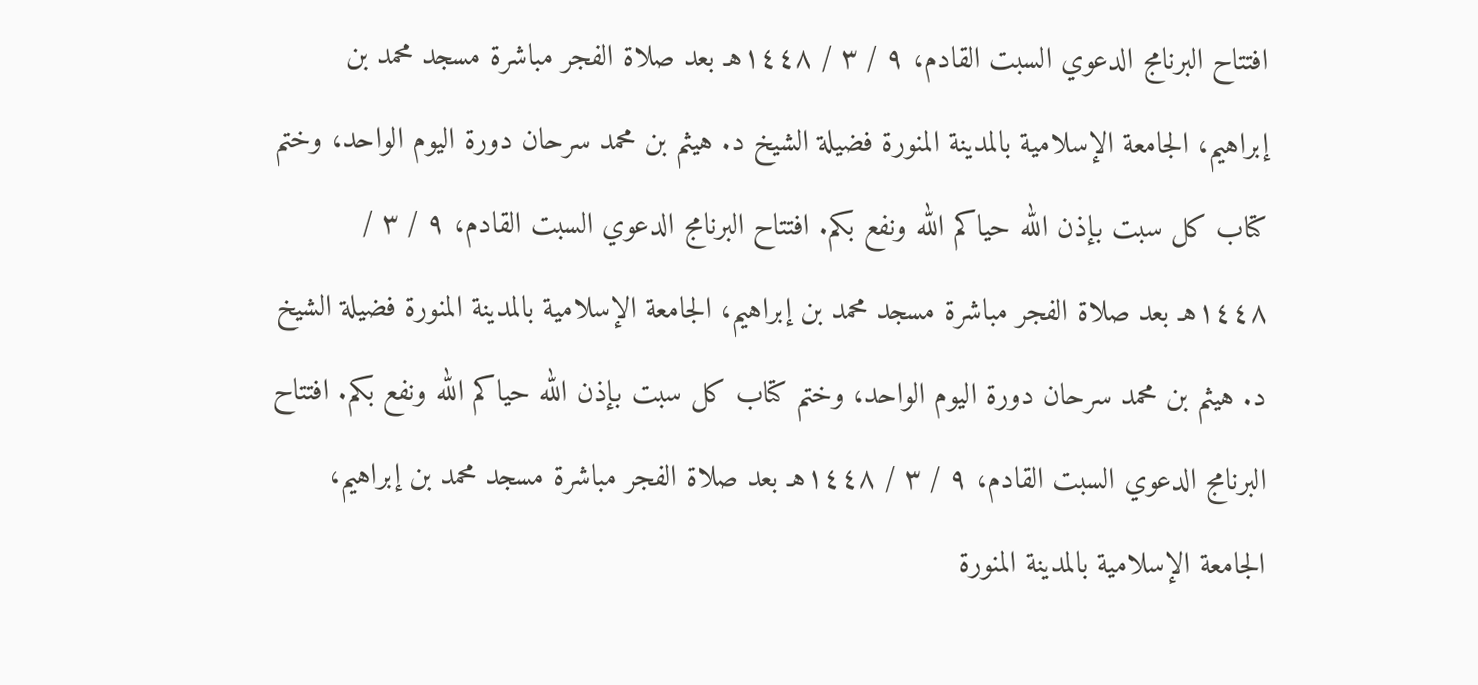افتتاح البرنامج الدعوي السبت القادم، ٩ / ٣ / ١٤٤٨هـ بعد صلاة الفجر مباشرة مسجد محمد بن إبراهيم، الجامعة الإسلامية بالمدينة المنورة فضيلة الشيخ د. هيثم بن محمد سرحان دورة اليوم الواحد، وختم كتاب كل سبت بإذن الله حياكم الله ونفع بكم. افتتاح البرنامج الدعوي السبت القادم، ٩ / ٣ / ١٤٤٨هـ بعد صلاة الفجر مباشرة مسجد محمد بن إبراهيم، الجامعة الإسلامية بالمدينة المنورة فضيلة الشيخ د. هيثم بن محمد سرحان دورة اليوم الواحد، وختم كتاب كل سبت بإذن الله حياكم الله ونفع بكم. افتتاح البرنامج الدعوي السبت القادم، ٩ / ٣ / ١٤٤٨هـ بعد صلاة الفجر مباشرة مسجد محمد بن إبراهيم، الجامعة الإسلامية بالمدينة المنورة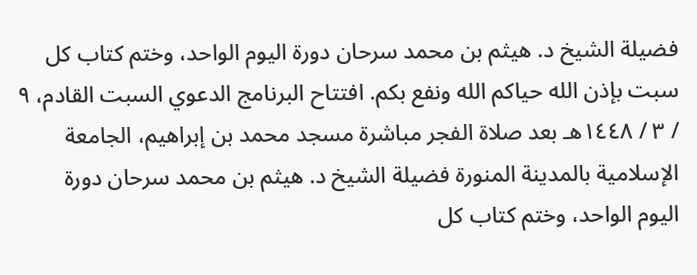فضيلة الشيخ د. هيثم بن محمد سرحان دورة اليوم الواحد، وختم كتاب كل سبت بإذن الله حياكم الله ونفع بكم. افتتاح البرنامج الدعوي السبت القادم، ٩ / ٣ / ١٤٤٨هـ بعد صلاة الفجر مباشرة مسجد محمد بن إبراهيم، الجامعة الإسلامية بالمدينة المنورة فضيلة الشيخ د. هيثم بن محمد سرحان دورة اليوم الواحد، وختم كتاب كل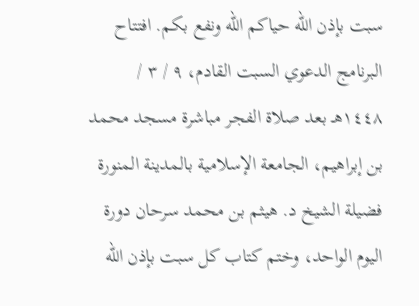سبت بإذن الله حياكم الله ونفع بكم. افتتاح البرنامج الدعوي السبت القادم، ٩ / ٣ / ١٤٤٨هـ بعد صلاة الفجر مباشرة مسجد محمد بن إبراهيم، الجامعة الإسلامية بالمدينة المنورة فضيلة الشيخ د. هيثم بن محمد سرحان دورة اليوم الواحد، وختم كتاب كل سبت بإذن الله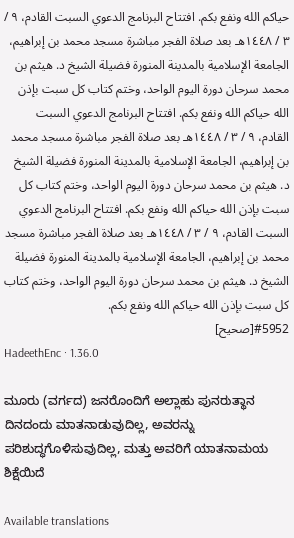حياكم الله ونفع بكم. افتتاح البرنامج الدعوي السبت القادم، ٩ / ٣ / ١٤٤٨هـ بعد صلاة الفجر مباشرة مسجد محمد بن إبراهيم، الجامعة الإسلامية بالمدينة المنورة فضيلة الشيخ د. هيثم بن محمد سرحان دورة اليوم الواحد، وختم كتاب كل سبت بإذن الله حياكم الله ونفع بكم. افتتاح البرنامج الدعوي السبت القادم، ٩ / ٣ / ١٤٤٨هـ بعد صلاة الفجر مباشرة مسجد محمد بن إبراهيم، الجامعة الإسلامية بالمدينة المنورة فضيلة الشيخ د. هيثم بن محمد سرحان دورة اليوم الواحد، وختم كتاب كل سبت بإذن الله حياكم الله ونفع بكم. افتتاح البرنامج الدعوي السبت القادم، ٩ / ٣ / ١٤٤٨هـ بعد صلاة الفجر مباشرة مسجد محمد بن إبراهيم، الجامعة الإسلامية بالمدينة المنورة فضيلة الشيخ د. هيثم بن محمد سرحان دورة اليوم الواحد، وختم كتاب كل سبت بإذن الله حياكم الله ونفع بكم.
#5952[صحيح]
HadeethEnc · 1.36.0

ಮೂರು (ವರ್ಗದ) ಜನರೊಂದಿಗೆ ಅಲ್ಲಾಹು ಪುನರುತ್ಥಾನ ದಿನದಂದು ಮಾತನಾಡುವುದಿಲ್ಲ, ಅವರನ್ನು ಪರಿಶುದ್ಧಗೊಳಿಸುವುದಿಲ್ಲ, ಮತ್ತು ಅವರಿಗೆ ಯಾತನಾಮಯ ಶಿಕ್ಷೆಯಿದೆ

Available translations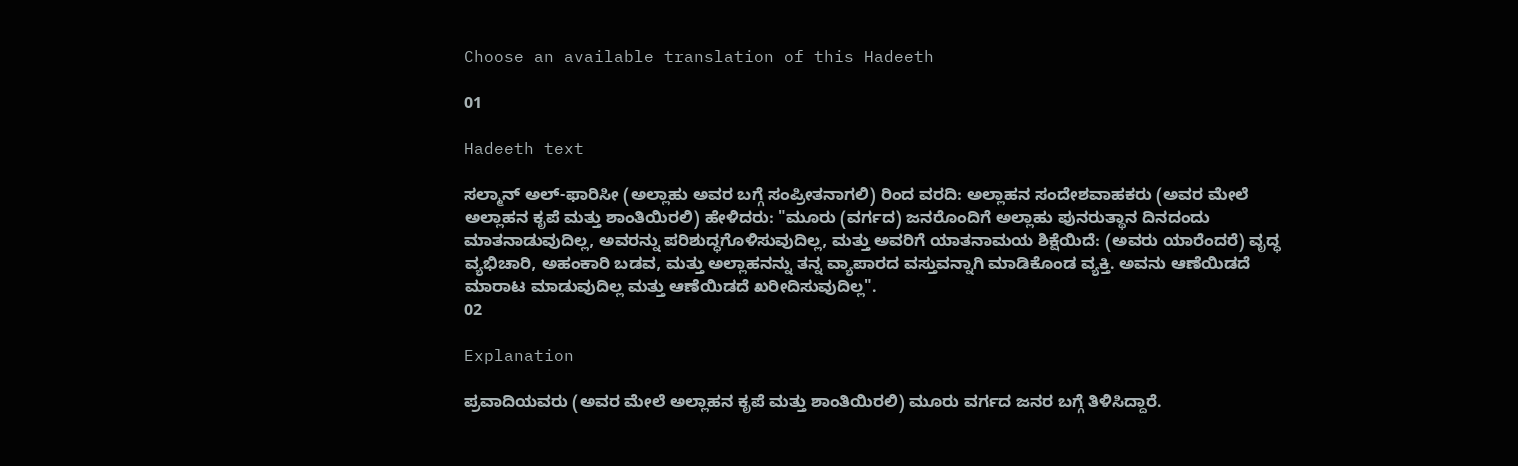Choose an available translation of this Hadeeth

01

Hadeeth text

ಸಲ್ಮಾನ್ ಅಲ್-ಫಾರಿಸೀ (ಅಲ್ಲಾಹು ಅವರ ಬಗ್ಗೆ ಸಂಪ್ರೀತನಾಗಲಿ) ರಿಂದ ವರದಿ: ಅಲ್ಲಾಹನ ಸಂದೇಶವಾಹಕರು (ಅವರ ಮೇಲೆ ಅಲ್ಲಾಹನ ಕೃಪೆ ಮತ್ತು ಶಾಂತಿಯಿರಲಿ) ಹೇಳಿದರು: "ಮೂರು (ವರ್ಗದ) ಜನರೊಂದಿಗೆ ಅಲ್ಲಾಹು ಪುನರುತ್ಥಾನ ದಿನದಂದು ಮಾತನಾಡುವುದಿಲ್ಲ, ಅವರನ್ನು ಪರಿಶುದ್ಧಗೊಳಿಸುವುದಿಲ್ಲ, ಮತ್ತು ಅವರಿಗೆ ಯಾತನಾಮಯ ಶಿಕ್ಷೆಯಿದೆ: (ಅವರು ಯಾರೆಂದರೆ) ವೃದ್ಧ ವ್ಯಭಿಚಾರಿ, ಅಹಂಕಾರಿ ಬಡವ, ಮತ್ತು ಅಲ್ಲಾಹನನ್ನು ತನ್ನ ವ್ಯಾಪಾರದ ವಸ್ತುವನ್ನಾಗಿ ಮಾಡಿಕೊಂಡ ವ್ಯಕ್ತಿ. ಅವನು ಆಣೆಯಿಡದೆ ಮಾರಾಟ ಮಾಡುವುದಿಲ್ಲ ಮತ್ತು ಆಣೆಯಿಡದೆ ಖರೀದಿಸುವುದಿಲ್ಲ".
02

Explanation

ಪ್ರವಾದಿಯವರು (ಅವರ ಮೇಲೆ ಅಲ್ಲಾಹನ ಕೃಪೆ ಮತ್ತು ಶಾಂತಿಯಿರಲಿ) ಮೂರು ವರ್ಗದ ಜನರ ಬಗ್ಗೆ ತಿಳಿಸಿದ್ದಾರೆ.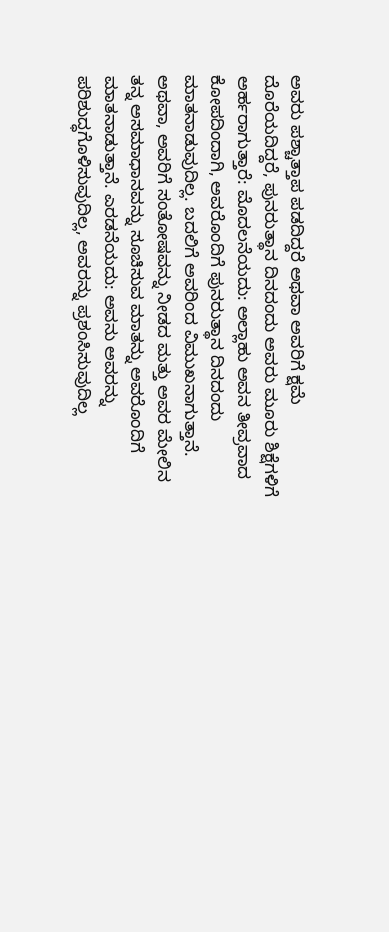ಅವರು ಪಶ್ಚಾತ್ತಾಪ ಪಡದಿದ್ದರೆ ಅಥವಾ ಅವರಿಗೆ ಕ್ಷಮೆ ದೊರೆಯದಿದ್ದರೆ, ಪುನರುತ್ಥಾನ ದಿನದಂದು ಅವರು ಮೂರು ಶಿಕ್ಷೆಗಳಿಗೆ ಅರ್ಹರಾಗುತ್ತಾರೆ: ಮೊದಲನೆಯದು: ಅಲ್ಲಾಹು ಅವನ ತೀವ್ರವಾದ ಕೋಪದಿಂದಾಗಿ, ಅವರೊಂದಿಗೆ ಪುನರುತ್ಥಾನ ದಿನದಂದು ಮಾತನಾಡುವುದಿಲ್ಲ. ಬದಲಿಗೆ ಅವರಿಂದ ವಿಮುಖನಾಗುತ್ತಾನೆ. ಅಥವಾ, ಅವರಿಗೆ ಸಂತೋಷವನ್ನು ನೀಡದ ಮತ್ತು ಅವರ ಮೇಲಿನ ತನ್ನ ಅಸಮಾಧಾನವನ್ನು ಸೂಚಿಸುವ ಮಾತನ್ನು ಅವರೊಂದಿಗೆ ಮಾತನಾಡುತ್ತಾನೆ. ಎರಡನೆಯದು: ಅವನು ಅವರನ್ನು ಪರಿಶುದ್ಧಗೊಳಿಸುವುದಿಲ್ಲ, ಅವರನ್ನು ಪ್ರಶಂಸಿಸುವುದಿಲ್ಲ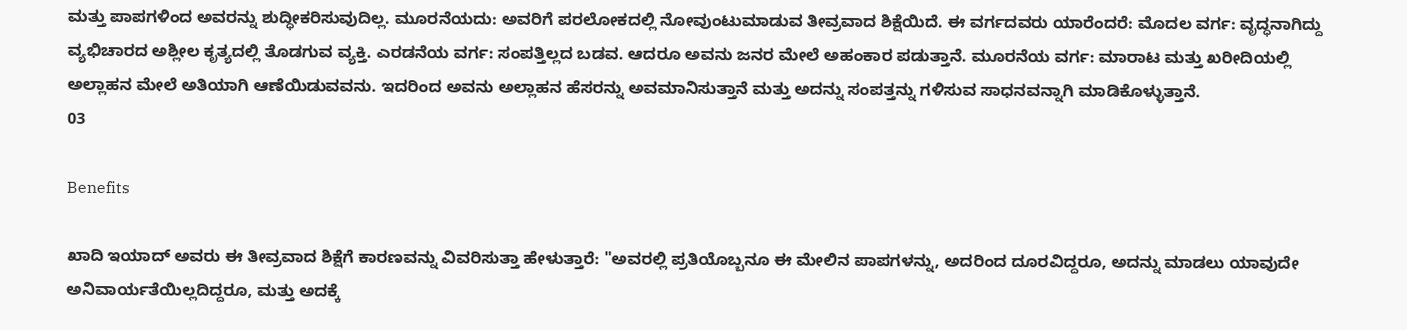ಮತ್ತು ಪಾಪಗಳಿಂದ ಅವರನ್ನು ಶುದ್ಧೀಕರಿಸುವುದಿಲ್ಲ. ಮೂರನೆಯದು: ಅವರಿಗೆ ಪರಲೋಕದಲ್ಲಿ ನೋವುಂಟುಮಾಡುವ ತೀವ್ರವಾದ ಶಿಕ್ಷೆಯಿದೆ. ಈ ವರ್ಗದವರು ಯಾರೆಂದರೆ: ಮೊದಲ ವರ್ಗ: ವೃದ್ಧನಾಗಿದ್ದು ವ್ಯಭಿಚಾರದ ಅಶ್ಲೀಲ ಕೃತ್ಯದಲ್ಲಿ ತೊಡಗುವ ವ್ಯಕ್ತಿ. ಎರಡನೆಯ ವರ್ಗ: ಸಂಪತ್ತಿಲ್ಲದ ಬಡವ. ಆದರೂ ಅವನು ಜನರ ಮೇಲೆ ಅಹಂಕಾರ ಪಡುತ್ತಾನೆ. ಮೂರನೆಯ ವರ್ಗ: ಮಾರಾಟ ಮತ್ತು ಖರೀದಿಯಲ್ಲಿ ಅಲ್ಲಾಹನ ಮೇಲೆ ಅತಿಯಾಗಿ ಆಣೆಯಿಡುವವನು. ಇದರಿಂದ ಅವನು ಅಲ್ಲಾಹನ ಹೆಸರನ್ನು ಅವಮಾನಿಸುತ್ತಾನೆ ಮತ್ತು ಅದನ್ನು ಸಂಪತ್ತನ್ನು ಗಳಿಸುವ ಸಾಧನವನ್ನಾಗಿ ಮಾಡಿಕೊಳ್ಳುತ್ತಾನೆ.
03

Benefits

ಖಾದಿ ಇಯಾದ್ ಅವರು ಈ ತೀವ್ರವಾದ ಶಿಕ್ಷೆಗೆ ಕಾರಣವನ್ನು ವಿವರಿಸುತ್ತಾ ಹೇಳುತ್ತಾರೆ: "ಅವರಲ್ಲಿ ಪ್ರತಿಯೊಬ್ಬನೂ ಈ ಮೇಲಿನ ಪಾಪಗಳನ್ನು, ಅದರಿಂದ ದೂರವಿದ್ದರೂ, ಅದನ್ನು ಮಾಡಲು ಯಾವುದೇ ಅನಿವಾರ್ಯತೆಯಿಲ್ಲದಿದ್ದರೂ, ಮತ್ತು ಅದಕ್ಕೆ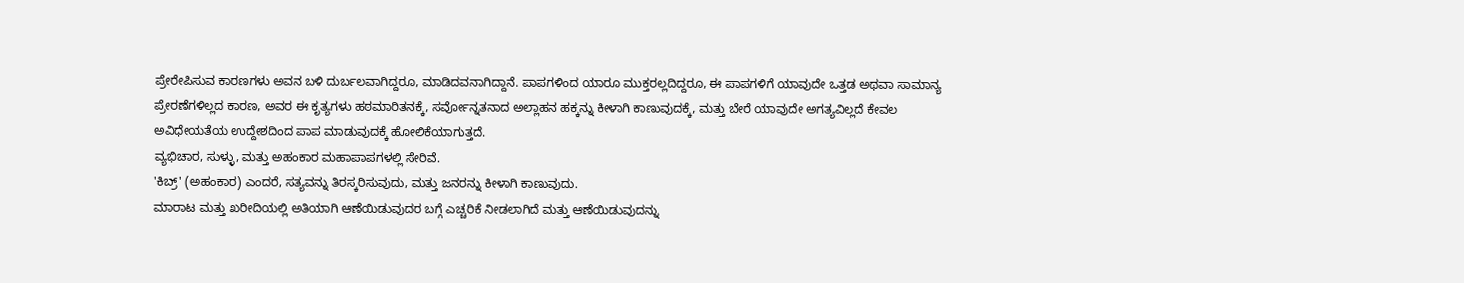ಪ್ರೇರೇಪಿಸುವ ಕಾರಣಗಳು ಅವನ ಬಳಿ ದುರ್ಬಲವಾಗಿದ್ದರೂ, ಮಾಡಿದವನಾಗಿದ್ದಾನೆ. ಪಾಪಗಳಿಂದ ಯಾರೂ ಮುಕ್ತರಲ್ಲದಿದ್ದರೂ, ಈ ಪಾಪಗಳಿಗೆ ಯಾವುದೇ ಒತ್ತಡ ಅಥವಾ ಸಾಮಾನ್ಯ ಪ್ರೇರಣೆಗಳಿಲ್ಲದ ಕಾರಣ, ಅವರ ಈ ಕೃತ್ಯಗಳು ಹಠಮಾರಿತನಕ್ಕೆ, ಸರ್ವೋನ್ನತನಾದ ಅಲ್ಲಾಹನ ಹಕ್ಕನ್ನು ಕೀಳಾಗಿ ಕಾಣುವುದಕ್ಕೆ, ಮತ್ತು ಬೇರೆ ಯಾವುದೇ ಅಗತ್ಯವಿಲ್ಲದೆ ಕೇವಲ ಅವಿಧೇಯತೆಯ ಉದ್ದೇಶದಿಂದ ಪಾಪ ಮಾಡುವುದಕ್ಕೆ ಹೋಲಿಕೆಯಾಗುತ್ತದೆ.
ವ್ಯಭಿಚಾರ, ಸುಳ್ಳು, ಮತ್ತು ಅಹಂಕಾರ ಮಹಾಪಾಪಗಳಲ್ಲಿ ಸೇರಿವೆ.
'ಕಿಬ್ರ್' (ಅಹಂಕಾರ) ಎಂದರೆ, ಸತ್ಯವನ್ನು ತಿರಸ್ಕರಿಸುವುದು, ಮತ್ತು ಜನರನ್ನು ಕೀಳಾಗಿ ಕಾಣುವುದು.
ಮಾರಾಟ ಮತ್ತು ಖರೀದಿಯಲ್ಲಿ ಅತಿಯಾಗಿ ಆಣೆಯಿಡುವುದರ ಬಗ್ಗೆ ಎಚ್ಚರಿಕೆ ನೀಡಲಾಗಿದೆ ಮತ್ತು ಆಣೆಯಿಡುವುದನ್ನು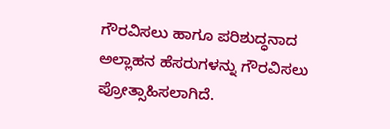ಗೌರವಿಸಲು ಹಾಗೂ ಪರಿಶುದ್ಧನಾದ ಅಲ್ಲಾಹನ ಹೆಸರುಗಳನ್ನು ಗೌರವಿಸಲು ಪ್ರೋತ್ಸಾಹಿಸಲಾಗಿದೆ.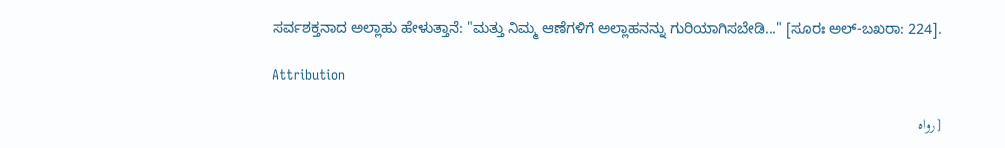ಸರ್ವಶಕ್ತನಾದ ಅಲ್ಲಾಹು ಹೇಳುತ್ತಾನೆ: "ಮತ್ತು ನಿಮ್ಮ ಆಣೆಗಳಿಗೆ ಅಲ್ಲಾಹನನ್ನು ಗುರಿಯಾಗಿಸಬೇಡಿ..." [ಸೂರಃ ಅಲ್-ಬಖರಾ: 224].

Attribution

[رواه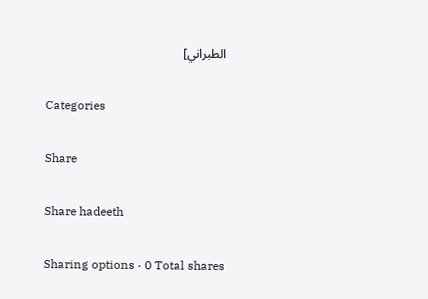الطبراني]

Categories

Share

Share hadeeth

Sharing options · 0 Total shares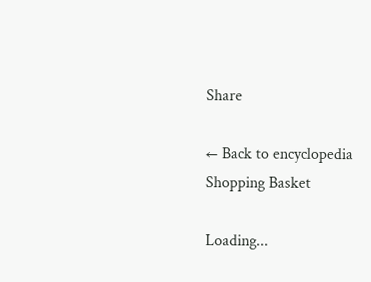Share

← Back to encyclopedia
Shopping Basket

Loading...